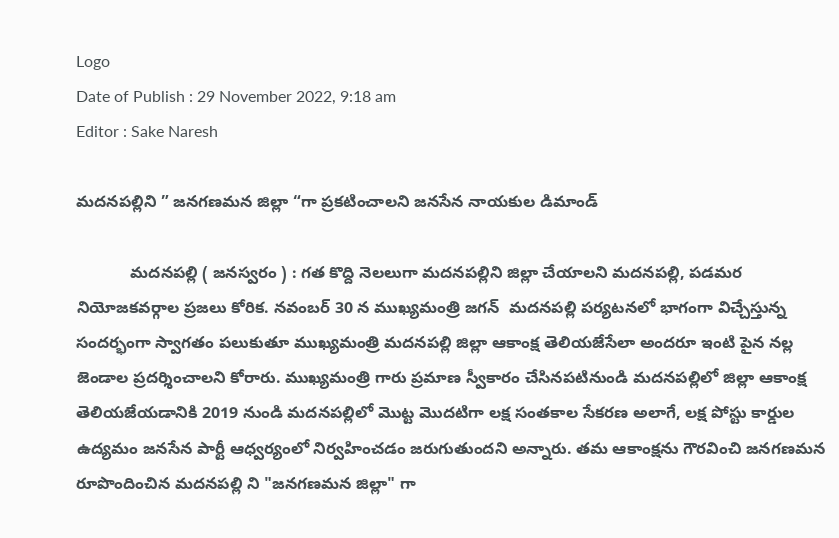Logo
Date of Publish : 29 November 2022, 9:18 am
Editor : Sake Naresh

మదనపల్లిని ” జనగణమన జిల్లా “గా ప్రకటించాలని జనసేన నాయకుల డిమాండ్

            మదనపల్లి ( జనస్వరం ) : గత కొద్ది నెలలుగా మదనపల్లిని జిల్లా చేయాలని మదనపల్లి, పడమర నియోజకవర్గాల ప్రజలు కోరిక. నవంబర్ 30 న ముఖ్యమంత్రి జగన్  మదనపల్లి పర్యటనలో భాగంగా విచ్చేస్తున్న సందర్భంగా స్వాగతం పలుకుతూ ముఖ్యమంత్రి మదనపల్లి జిల్లా ఆకాంక్ష తెలియజేసేలా అందరూ ఇంటి పైన నల్ల జెండాల ప్రదర్శించాలని కోరారు. ముఖ్యమంత్రి గారు ప్రమాణ స్వీకారం చేసినపటినుండి మదనపల్లిలో జిల్లా ఆకాంక్ష తెలియజేయడానికి 2019 నుండి మదనపల్లిలో మొట్ట మొదటిగా లక్ష సంతకాల సేకరణ అలాగే, లక్ష పోస్టు కార్డుల ఉద్యమం జనసేన పార్టీ ఆధ్వర్యంలో నిర్వహించడం జరుగుతుందని అన్నారు. తమ ఆకాంక్షను గౌరవించి జనగణమన రూపొందించిన మదనపల్లి ని "జనగణమన జిల్లా" గా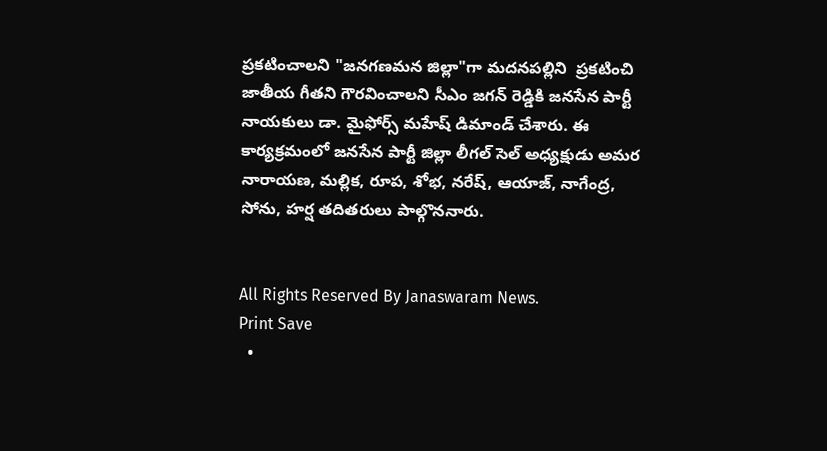ప్రకటించాలని "జనగణమన జిల్లా"గా మదనపల్లిని  ప్రకటించి జాతీయ గీతని గౌరవించాలని సీఎం జగన్ రెడ్డికి జనసేన పార్టీ నాయకులు డా. మైఫోర్స్ మహేష్ డిమాండ్ చేశారు. ఈ కార్యక్రమంలో జనసేన పార్టీ జిల్లా లీగల్ సెల్ అధ్యక్షుడు అమర నారాయణ, మల్లిక, రూప, శోభ, నరేష్, ఆయాజ్, నాగేంద్ర, సోను, హర్ష తదితరులు పాల్గొననారు.


All Rights Reserved By Janaswaram News.
Print Save
  •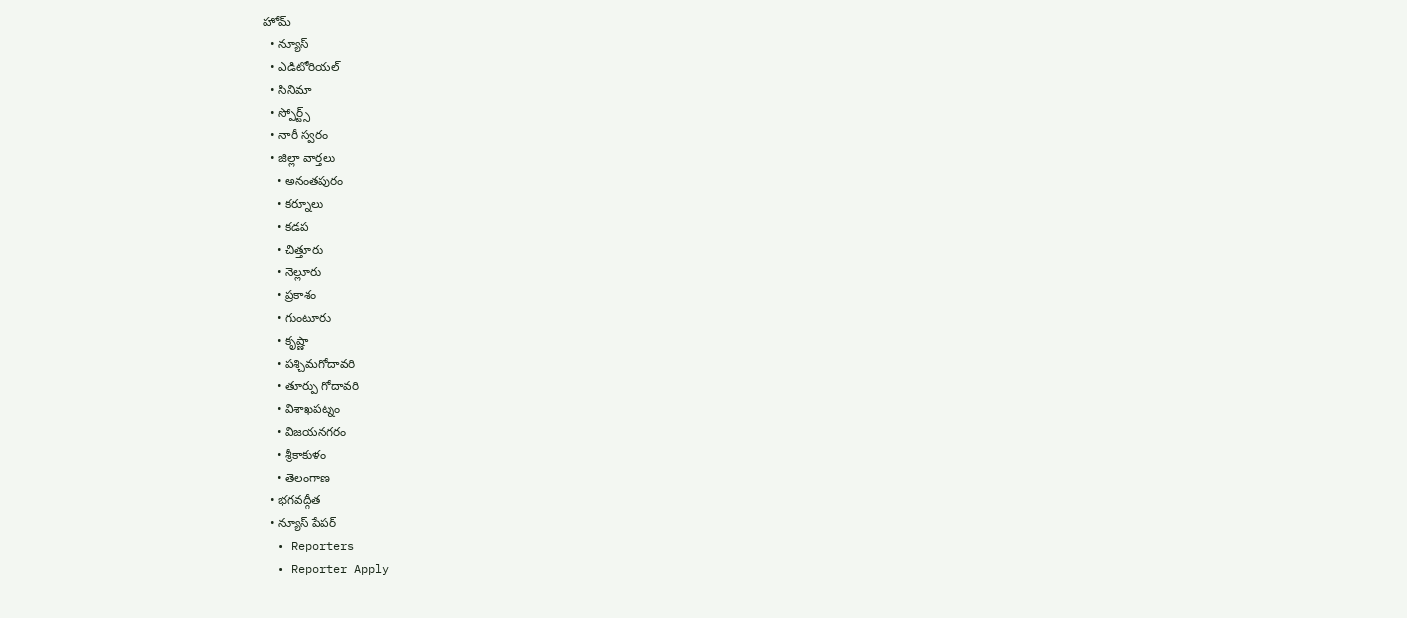హోమ్
  • న్యూస్
  • ఎడిటోరియల్
  • సినిమా
  • స్పోర్ట్స్
  • నారీ స్వరం
  • జిల్లా వార్తలు
    • అనంతపురం
    • కర్నూలు
    • కడప
    • చిత్తూరు
    • నెల్లూరు
    • ప్రకాశం
    • గుంటూరు
    • కృష్ణా
    • పశ్చిమగోదావరి
    • తూర్పు గోదావరి
    • విశాఖపట్నం
    • విజయనగరం
    • శ్రీకాకుళం
    • తెలంగాణ
  • భగవద్గీత
  • న్యూస్ పేపర్
  • Reporters
  • Reporter Apply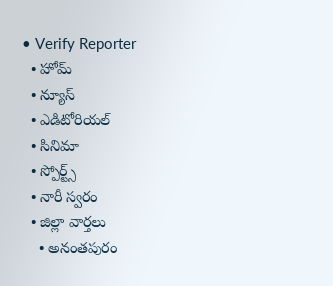• Verify Reporter
  • హోమ్
  • న్యూస్
  • ఎడిటోరియల్
  • సినిమా
  • స్పోర్ట్స్
  • నారీ స్వరం
  • జిల్లా వార్తలు
    • అనంతపురం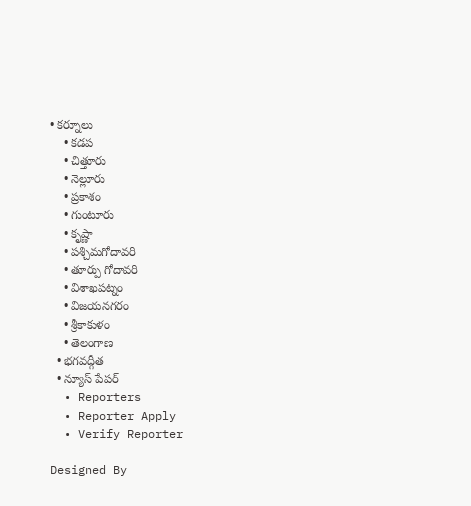• కర్నూలు
    • కడప
    • చిత్తూరు
    • నెల్లూరు
    • ప్రకాశం
    • గుంటూరు
    • కృష్ణా
    • పశ్చిమగోదావరి
    • తూర్పు గోదావరి
    • విశాఖపట్నం
    • విజయనగరం
    • శ్రీకాకుళం
    • తెలంగాణ
  • భగవద్గీత
  • న్యూస్ పేపర్
  • Reporters
  • Reporter Apply
  • Verify Reporter

Designed By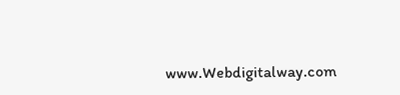www.Webdigitalway.com